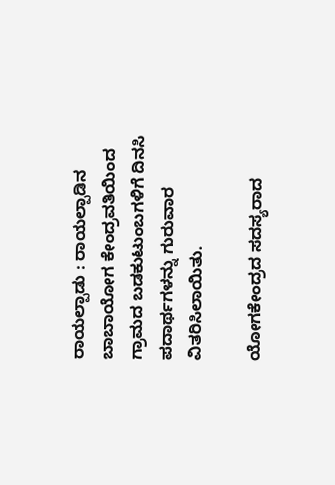ರಾಯಲ್ಪಾಡು : ರಾಯಲ್ಪಾಡಿನ ಬಾಬಾಯೋಗ ಕೇಂದ್ರವತಿಯಿಂದ ಗ್ರಾಮದ ಬಡಕುಟುಂಬಗಳಿಗೆ ದಿನಸಿ ಪದಾರ್ಥಗಳನ್ನು ಗುರುವಾರ ವಿತರಿಸಿಲಾಯಿತು.

ಯೋಗಕೇಂದ್ರದ ಸದಸ್ಯರಾದ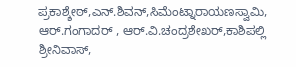ಪ್ರಕಾಶ್ಶೇಠ್,ಎನ್.ಶಿವನ್,ಸಿಮೆಂಟ್ನಾರಾಯಣಸ್ವಾಮಿ, ಆರ್.ಗಂಗಾದರ್ , ಆರ್.ವಿ.ಚಂದ್ರಶೇಖರ್,ಕಾಶಿಪಲ್ಲಿ ಶ್ರೀನಿವಾಸ್,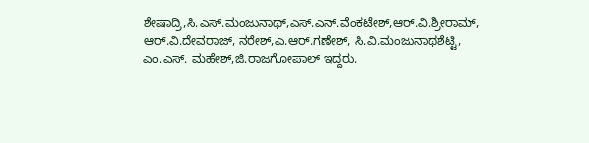ಶೇಷಾದ್ರಿ,ಸಿ.ಎಸ್.ಮಂಜುನಾಥ್,ಎಸ್.ಎನ್.ವೆಂಕಟೇಶ್,ಆರ್.ವಿ.ಶ್ರೀರಾಮ್, ಆರ್.ವಿ.ದೇವರಾಜ್, ನರೇಶ್,ಎ.ಆರ್.ಗಣೇಶ್, ಸಿ.ವಿ.ಮಂಜುನಾಥಶೆಟ್ಟಿ, ಎಂ.ಎಸ್. ಮಹೇಶ್,ಜಿ.ರಾಜಗೋಪಾಲ್ ಇದ್ದರು.